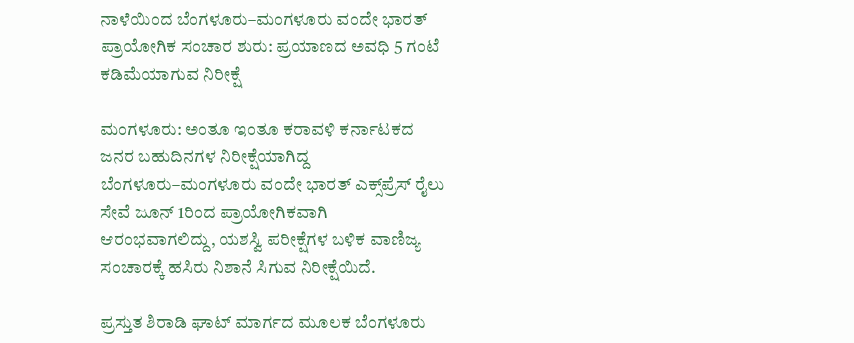ನಾಳೆಯಿಂದ ಬೆಂಗಳೂರು–ಮಂಗಳೂರು ವಂದೇ ಭಾರತ್ ಪ್ರಾಯೋಗಿಕ ಸಂಚಾರ ಶುರು: ಪ್ರಯಾಣದ ಅವಧಿ 5 ಗಂಟೆ ಕಡಿಮೆಯಾಗುವ ನಿರೀಕ್ಷೆ

ಮಂಗಳೂರು: ಅಂತೂ ಇಂತೂ ಕರಾವಳಿ ಕರ್ನಾಟಕದ ಜನರ ಬಹುದಿನಗಳ ನಿರೀಕ್ಷೆಯಾಗಿದ್ದ ಬೆಂಗಳೂರು–ಮಂಗಳೂರು ವಂದೇ ಭಾರತ್ ಎಕ್ಸ್‌ಪ್ರೆಸ್ ರೈಲು ಸೇವೆ ಜೂನ್ 1ರಿಂದ ಪ್ರಾಯೋಗಿಕವಾಗಿ ಆರಂಭವಾಗಲಿದ್ದು, ಯಶಸ್ವಿ ಪರೀಕ್ಷೆಗಳ ಬಳಿಕ ವಾಣಿಜ್ಯ ಸಂಚಾರಕ್ಕೆ ಹಸಿರು ನಿಶಾನೆ ಸಿಗುವ ನಿರೀಕ್ಷೆಯಿದೆ.

ಪ್ರಸ್ತುತ ಶಿರಾಡಿ ಘಾಟ್ ಮಾರ್ಗದ ಮೂಲಕ ಬೆಂಗಳೂರು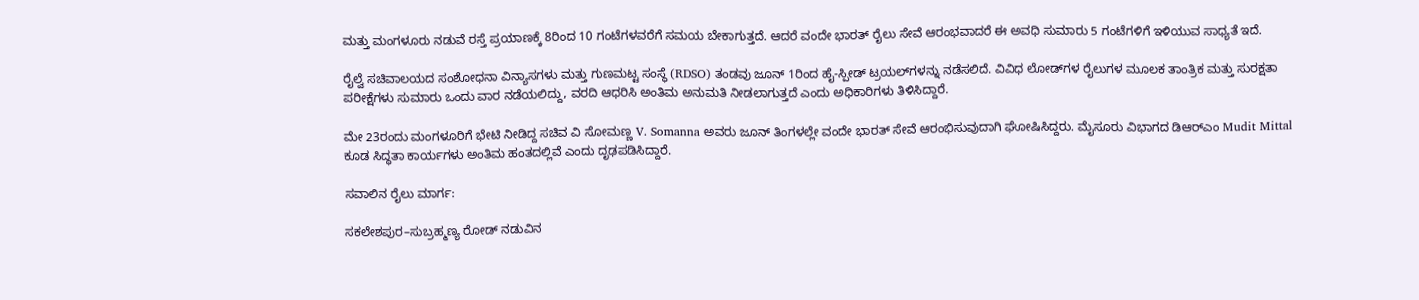ಮತ್ತು ಮಂಗಳೂರು ನಡುವೆ ರಸ್ತೆ ಪ್ರಯಾಣಕ್ಕೆ 8ರಿಂದ 10 ಗಂಟೆಗಳವರೆಗೆ ಸಮಯ ಬೇಕಾಗುತ್ತದೆ. ಆದರೆ ವಂದೇ ಭಾರತ್ ರೈಲು ಸೇವೆ ಆರಂಭವಾದರೆ ಈ ಅವಧಿ ಸುಮಾರು 5 ಗಂಟೆಗಳಿಗೆ ಇಳಿಯುವ ಸಾಧ್ಯತೆ ಇದೆ.

ರೈಲ್ವೆ ಸಚಿವಾಲಯದ ಸಂಶೋಧನಾ ವಿನ್ಯಾಸಗಳು ಮತ್ತು ಗುಣಮಟ್ಟ ಸಂಸ್ಥೆ (RDSO) ತಂಡವು ಜೂನ್ 1ರಿಂದ ಹೈ-ಸ್ಪೀಡ್ ಟ್ರಯಲ್‌ಗಳನ್ನು ನಡೆಸಲಿದೆ. ವಿವಿಧ ಲೋಡ್‌ಗಳ ರೈಲುಗಳ ಮೂಲಕ ತಾಂತ್ರಿಕ ಮತ್ತು ಸುರಕ್ಷತಾ ಪರೀಕ್ಷೆಗಳು ಸುಮಾರು ಒಂದು ವಾರ ನಡೆಯಲಿದ್ದು, ವರದಿ ಆಧರಿಸಿ ಅಂತಿಮ ಅನುಮತಿ ನೀಡಲಾಗುತ್ತದೆ ಎಂದು ಅಧಿಕಾರಿಗಳು ತಿಳಿಸಿದ್ದಾರೆ.

ಮೇ 23ರಂದು ಮಂಗಳೂರಿಗೆ ಭೇಟಿ ನೀಡಿದ್ದ ಸಚಿವ ವಿ ಸೋಮಣ್ಣ V. Somanna ಅವರು ಜೂನ್ ತಿಂಗಳಲ್ಲೇ ವಂದೇ ಭಾರತ್ ಸೇವೆ ಆರಂಭಿಸುವುದಾಗಿ ಘೋಷಿಸಿದ್ದರು. ಮೈಸೂರು ವಿಭಾಗದ ಡಿಆರ್‌ಎಂ Mudit Mittal ಕೂಡ ಸಿದ್ಧತಾ ಕಾರ್ಯಗಳು ಅಂತಿಮ ಹಂತದಲ್ಲಿವೆ ಎಂದು ದೃಢಪಡಿಸಿದ್ದಾರೆ.

ಸವಾಲಿನ ರೈಲು ಮಾರ್ಗ:

ಸಕಲೇಶಪುರ–ಸುಬ್ರಹ್ಮಣ್ಯ ರೋಡ್ ನಡುವಿನ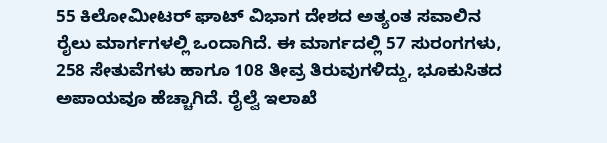55 ಕಿಲೋಮೀಟರ್ ಘಾಟ್ ವಿಭಾಗ ದೇಶದ ಅತ್ಯಂತ ಸವಾಲಿನ ರೈಲು ಮಾರ್ಗಗಳಲ್ಲಿ ಒಂದಾಗಿದೆ. ಈ ಮಾರ್ಗದಲ್ಲಿ 57 ಸುರಂಗಗಳು, 258 ಸೇತುವೆಗಳು ಹಾಗೂ 108 ತೀವ್ರ ತಿರುವುಗಳಿದ್ದು, ಭೂಕುಸಿತದ ಅಪಾಯವೂ ಹೆಚ್ಚಾಗಿದೆ. ರೈಲ್ವೆ ಇಲಾಖೆ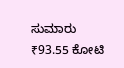ಸುಮಾರು ₹93.55 ಕೋಟಿ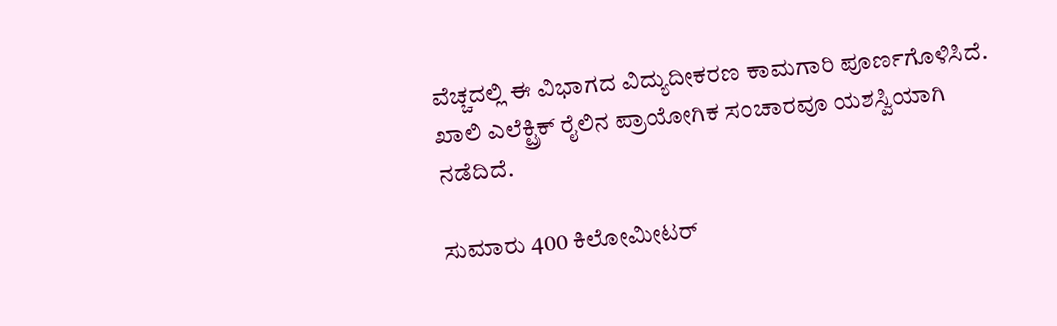ವೆಚ್ಚದಲ್ಲಿ ಈ ವಿಭಾಗದ ವಿದ್ಯುದೀಕರಣ ಕಾಮಗಾರಿ ಪೂರ್ಣಗೊಳಿಸಿದೆ. ಖಾಲಿ ಎಲೆಕ್ಟ್ರಿಕ್ ರೈಲಿನ ಪ್ರಾಯೋಗಿಕ ಸಂಚಾರವೂ ಯಶಸ್ವಿಯಾಗಿ ನಡೆದಿದೆ.

ಸುಮಾರು 400 ಕಿಲೋಮೀಟರ್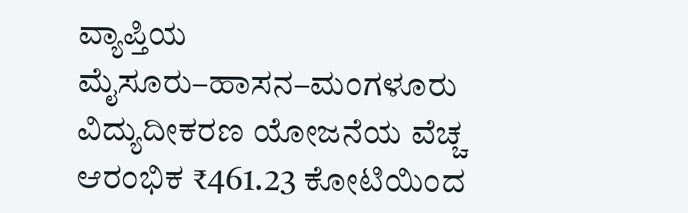ವ್ಯಾಪ್ತಿಯ ಮೈಸೂರು–ಹಾಸನ–ಮಂಗಳೂರು ವಿದ್ಯುದೀಕರಣ ಯೋಜನೆಯ ವೆಚ್ಚ ಆರಂಭಿಕ ₹461.23 ಕೋಟಿಯಿಂದ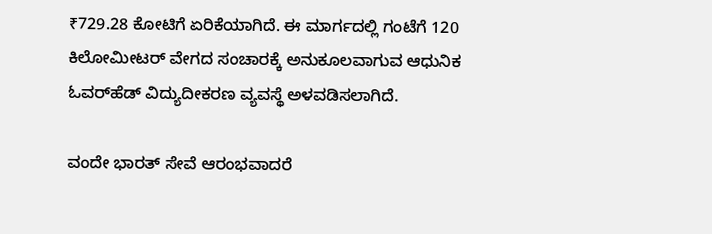₹729.28 ಕೋಟಿಗೆ ಏರಿಕೆಯಾಗಿದೆ. ಈ ಮಾರ್ಗದಲ್ಲಿ ಗಂಟೆಗೆ 120 ಕಿಲೋಮೀಟರ್ ವೇಗದ ಸಂಚಾರಕ್ಕೆ ಅನುಕೂಲವಾಗುವ ಆಧುನಿಕ ಓವರ್‌ಹೆಡ್ ವಿದ್ಯುದೀಕರಣ ವ್ಯವಸ್ಥೆ ಅಳವಡಿಸಲಾಗಿದೆ.

ವಂದೇ ಭಾರತ್ ಸೇವೆ ಆರಂಭವಾದರೆ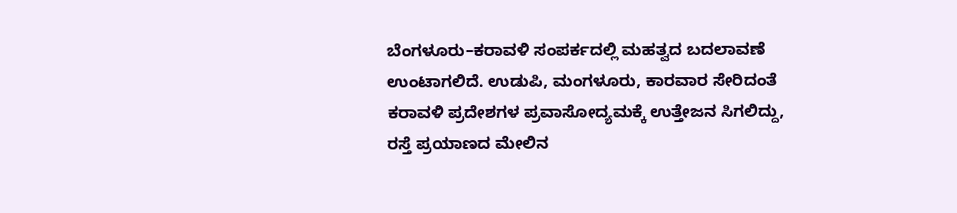ಬೆಂಗಳೂರು–ಕರಾವಳಿ ಸಂಪರ್ಕದಲ್ಲಿ ಮಹತ್ವದ ಬದಲಾವಣೆ ಉಂಟಾಗಲಿದೆ. ಉಡುಪಿ, ಮಂಗಳೂರು, ಕಾರವಾರ ಸೇರಿದಂತೆ ಕರಾವಳಿ ಪ್ರದೇಶಗಳ ಪ್ರವಾಸೋದ್ಯಮಕ್ಕೆ ಉತ್ತೇಜನ ಸಿಗಲಿದ್ದು, ರಸ್ತೆ ಪ್ರಯಾಣದ ಮೇಲಿನ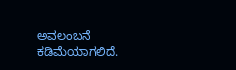ಅವಲಂಬನೆ ಕಡಿಮೆಯಾಗಲಿದೆ.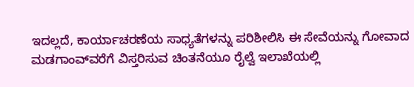ಇದಲ್ಲದೆ, ಕಾರ್ಯಾಚರಣೆಯ ಸಾಧ್ಯತೆಗಳನ್ನು ಪರಿಶೀಲಿಸಿ ಈ ಸೇವೆಯನ್ನು ಗೋವಾದ ಮಡಗಾಂವ್‌ವರೆಗೆ ವಿಸ್ತರಿಸುವ ಚಿಂತನೆಯೂ ರೈಲ್ವೆ ಇಲಾಖೆಯಲ್ಲಿ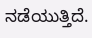ನಡೆಯುತ್ತಿದೆ.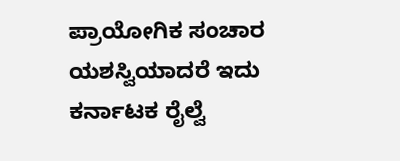ಪ್ರಾಯೋಗಿಕ ಸಂಚಾರ ಯಶಸ್ವಿಯಾದರೆ ಇದು ಕರ್ನಾಟಕ ರೈಲ್ವೆ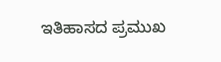ಇತಿಹಾಸದ ಪ್ರಮುಖ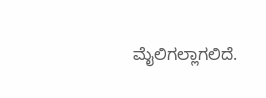ಮೈಲಿಗಲ್ಲಾಗಲಿದೆ.